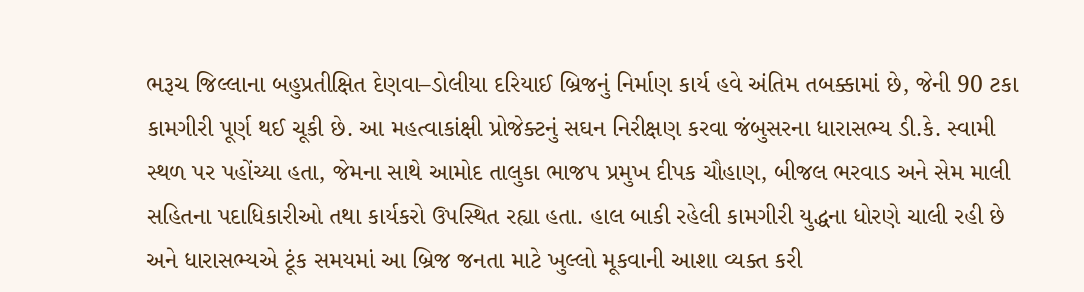ભરૂચ જિલ્લાના બહુપ્રતીક્ષિત દેણવા–ડોલીયા દરિયાઈ બ્રિજનું નિર્માણ કાર્ય હવે અંતિમ તબક્કામાં છે, જેની 90 ટકા કામગીરી પૂર્ણ થઈ ચૂકી છે. આ મહત્વાકાંક્ષી પ્રોજેક્ટનું સઘન નિરીક્ષણ કરવા જંબુસરના ધારાસભ્ય ડી.કે. સ્વામી સ્થળ પર પહોંચ્યા હતા, જેમના સાથે આમોદ તાલુકા ભાજપ પ્રમુખ દીપક ચૌહાણ, બીજલ ભરવાડ અને સેમ માલી સહિતના પદાધિકારીઓ તથા કાર્યકરો ઉપસ્થિત રહ્યા હતા. હાલ બાકી રહેલી કામગીરી યુદ્ધના ધોરણે ચાલી રહી છે અને ધારાસભ્યએ ટૂંક સમયમાં આ બ્રિજ જનતા માટે ખુલ્લો મૂકવાની આશા વ્યક્ત કરી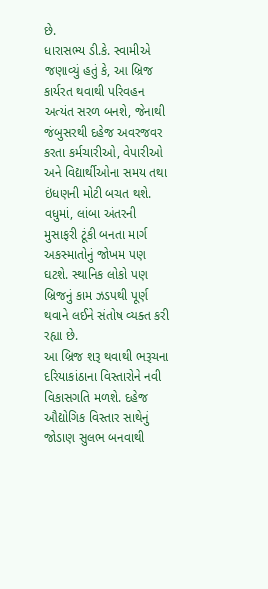છે.
ધારાસભ્ય ડી.કે. સ્વામીએ જણાવ્યું હતું કે, આ બ્રિજ કાર્યરત થવાથી પરિવહન અત્યંત સરળ બનશે, જેનાથી જંબુસરથી દહેજ અવરજવર કરતા કર્મચારીઓ, વેપારીઓ અને વિદ્યાર્થીઓના સમય તથા ઇંધણની મોટી બચત થશે. વધુમાં, લાંબા અંતરની મુસાફરી ટૂંકી બનતા માર્ગ અકસ્માતોનું જોખમ પણ ઘટશે. સ્થાનિક લોકો પણ બ્રિજનું કામ ઝડપથી પૂર્ણ થવાને લઈને સંતોષ વ્યક્ત કરી રહ્યા છે.
આ બ્રિજ શરૂ થવાથી ભરૂચના દરિયાકાંઠાના વિસ્તારોને નવી વિકાસગતિ મળશે. દહેજ ઔદ્યોગિક વિસ્તાર સાથેનું જોડાણ સુલભ બનવાથી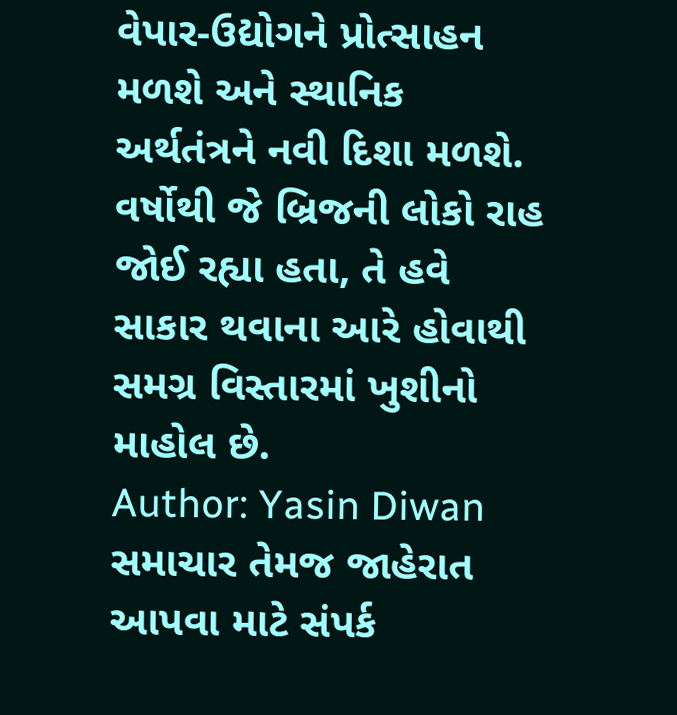વેપાર-ઉદ્યોગને પ્રોત્સાહન મળશે અને સ્થાનિક અર્થતંત્રને નવી દિશા મળશે. વર્ષોથી જે બ્રિજની લોકો રાહ જોઈ રહ્યા હતા, તે હવે સાકાર થવાના આરે હોવાથી સમગ્ર વિસ્તારમાં ખુશીનો માહોલ છે.
Author: Yasin Diwan
સમાચાર તેમજ જાહેરાત આપવા માટે સંપર્ક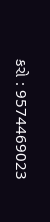કરો : 9574469023